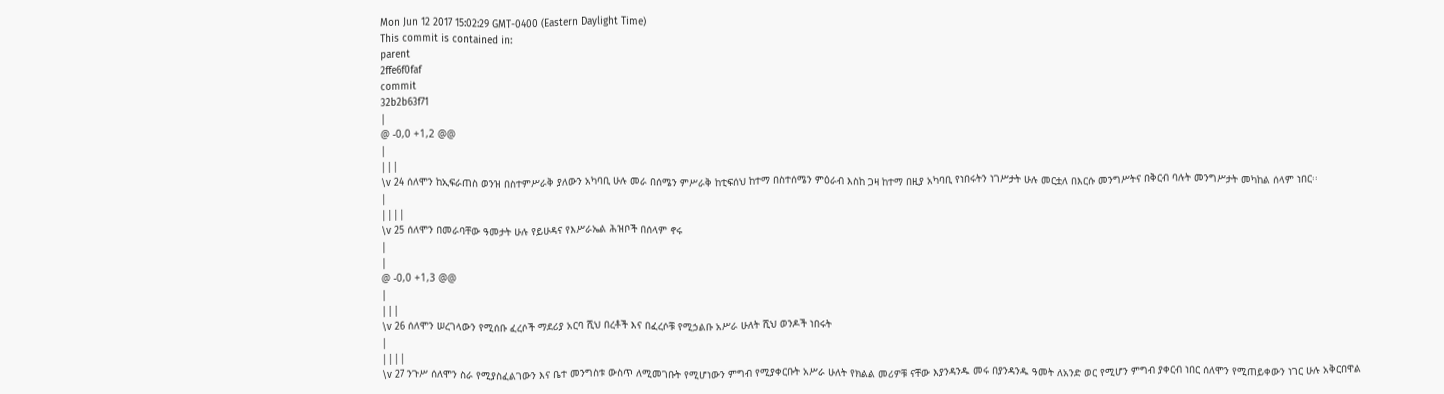Mon Jun 12 2017 15:02:29 GMT-0400 (Eastern Daylight Time)
This commit is contained in:
parent
2ffe6f0faf
commit
32b2b63f71
|
@ -0,0 +1,2 @@
|
|||
\v 24 ሰለሞን ከኢፍራጠስ ወንዝ በስተምሥራቅ ያለውን አካባቢ ሁሉ መራ በሰሜን ምሥራቅ ከቲፍሰህ ከተማ በስተሰሜን ምዕራብ እስከ ጋዛ ከተማ በዚያ አካባቢ የነበሩትን ነገሥታት ሁሉ መርቷለ በእርሱ መንግሥትና በቅርብ ባሉት መንግሥታት መካከል ሰላም ነበር፡፡
|
||||
\v 25 ሰለሞን በመራባቸው ዓመታት ሁሉ የይሁዳና የእሥራኤል ሕዝቦች በሰላም ኖሩ
|
|
@ -0,0 +1,3 @@
|
|||
\v 26 ሰለሞን ሠረገላውን የሚሰቡ ፈረሶች ማደሪያ አርባ ሺህ በረቶች እና በፈረሶቹ የሚኃልቡ አሥራ ሁለት ሺህ ወንዶች ነበሩት
|
||||
\v 27 ንጉሥ ሰለሞን ስራ የሚያስፈልገውን እና ቤተ መንግስቱ ውስጥ ለሚመገቡት የሚሆነውን ምግብ የሚያቀርቡት አሥራ ሁለት የክልል መሪዎቹ ናቸው እያንዳንዱ መሩ በያንዳንዱ ዓመት ለአንድ ወር የሚሆን ምግብ ያቀርብ ነበር ሰለሞን የሚጠይቀውን ነገር ሁሉ አቅርበዋል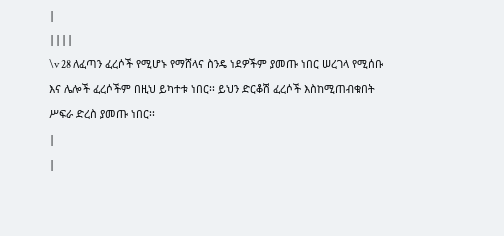|
||||
\v 28 ለፈጣን ፈረሶች የሚሆኑ የማሸላና ስንዴ ነደዎችም ያመጡ ነበር ሠረገላ የሚሰቡ እና ሌሎች ፈረሶችም በዚህ ይካተቱ ነበር፡፡ ይህን ድርቆሽ ፈረሶች እስከሚጠብቁበት ሥፍራ ድረስ ያመጡ ነበር፡፡
|
|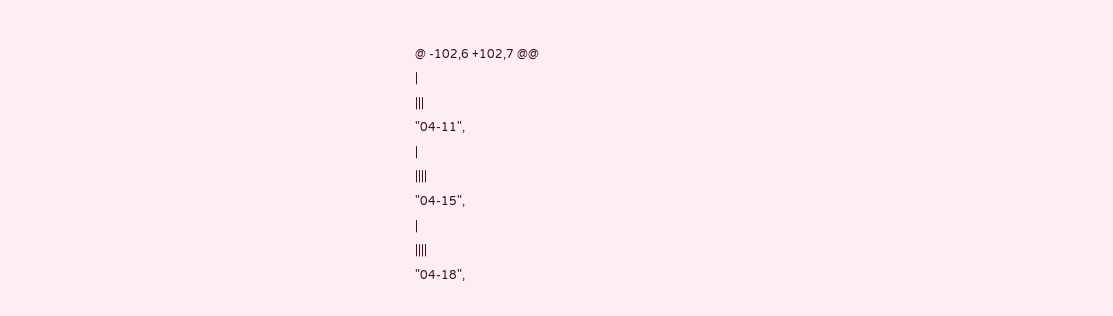@ -102,6 +102,7 @@
|
|||
"04-11",
|
||||
"04-15",
|
||||
"04-18",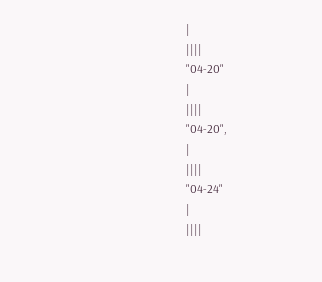|
||||
"04-20"
|
||||
"04-20",
|
||||
"04-24"
|
||||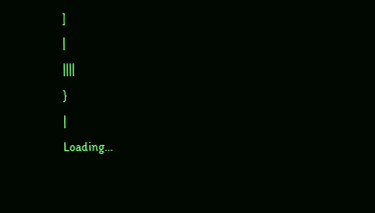]
|
||||
}
|
Loading…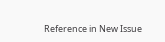Reference in New Issue